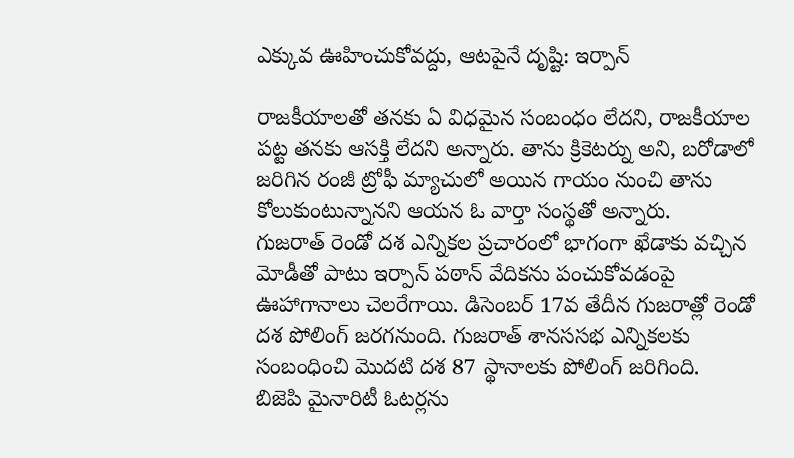ఎక్కువ ఊహించుకోవద్దు, ఆటపైనే దృష్టి: ఇర్పాన్

రాజకీయాలతో తనకు ఏ విధమైన సంబంధం లేదని, రాజకీయాల పట్ట తనకు ఆసక్తి లేదని అన్నారు. తాను క్రికెటర్ను అని, బరోడాలో జరిగిన రంజీ ట్రోఫీ మ్యాచులో అయిన గాయం నుంచి తాను కోలుకుంటున్నానని ఆయన ఓ వార్తా సంస్థతో అన్నారు.
గుజరాత్ రెండో దశ ఎన్నికల ప్రచారంలో భాగంగా ఖేడాకు వచ్చిన మోడీతో పాటు ఇర్పాన్ పఠాన్ వేదికను పంచుకోవడంపై ఊహాగానాలు చెలరేగాయి. డిసెంబర్ 17వ తేదీన గుజరాత్లో రెండో దశ పోలింగ్ జరగనుంది. గుజరాత్ శానససభ ఎన్నికలకు సంబంధించి మొదటి దశ 87 స్థానాలకు పోలింగ్ జరిగింది.
బిజెపి మైనారిటీ ఓటర్లను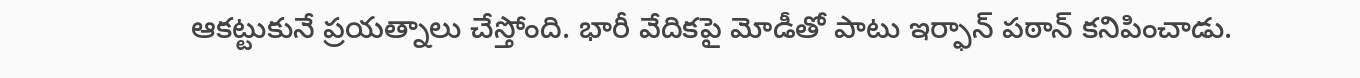ఆకట్టుకునే ప్రయత్నాలు చేస్తోంది. భారీ వేదికపై మోడీతో పాటు ఇర్ఫాన్ పఠాన్ కనిపించాడు.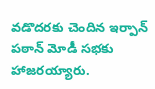వడొదరకు చెందిన ఇర్పాన్ పఠాన్ మోడీ సభకు హాజరయ్యారు.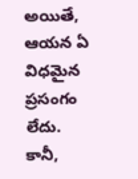అయితే, ఆయన ఏ విధమైన ప్రసంగం లేదు. కానీ,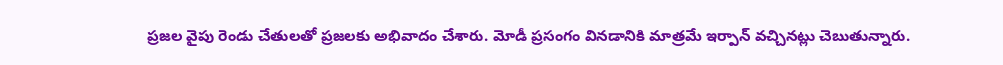ప్రజల వైపు రెండు చేతులతో ప్రజలకు అభివాదం చేశారు. మోడీ ప్రసంగం వినడానికి మాత్రమే ఇర్పాన్ వచ్చినట్లు చెబుతున్నారు.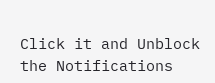Click it and Unblock the Notifications